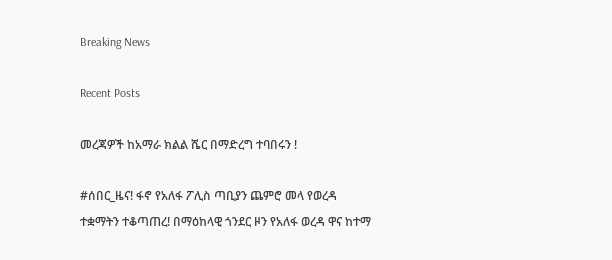Breaking News

Recent Posts

መረጃዎች ከአማራ ክልል ሼር በማድረግ ተባበሩን !

#ሰበር_ዜና! ፋኖ የአለፋ ፖሊስ ጣቢያን ጨምሮ መላ የወረዳ ተቋማትን ተቆጣጠረ! በማዕከላዊ ጎንደር ዞን የአለፋ ወረዳ ዋና ከተማ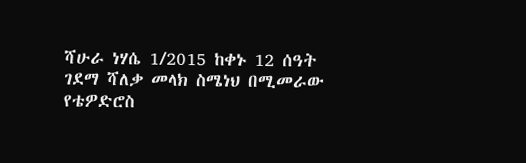ሻሁራ ነሃሴ 1/2015 ከቀኑ 12 ሰዓት ገደማ ሻለቃ መላክ ስሜነህ በሚመራው የቴዎድሮስ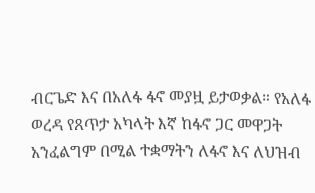ብርጌድ እና በአለፋ ፋኖ መያዟ ይታወቃል። የአለፋ ወረዳ የጸጥታ አካላት እኛ ከፋኖ ጋር መዋጋት አንፈልግም በሚል ተቋማትን ለፋኖ እና ለህዝብ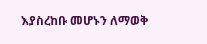እያስረከቡ መሆኑን ለማወቅ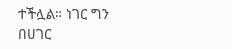ተችሏል። ነገር ግን በሀገር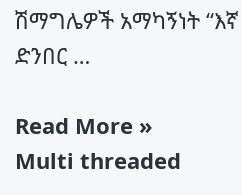ሽማግሌዎች አማካኝነት “እኛ ድንበር …

Read More »
Multi threaded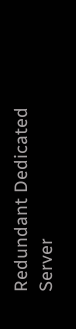Redundant Dedicated Server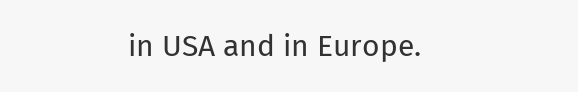in USA and in Europe.